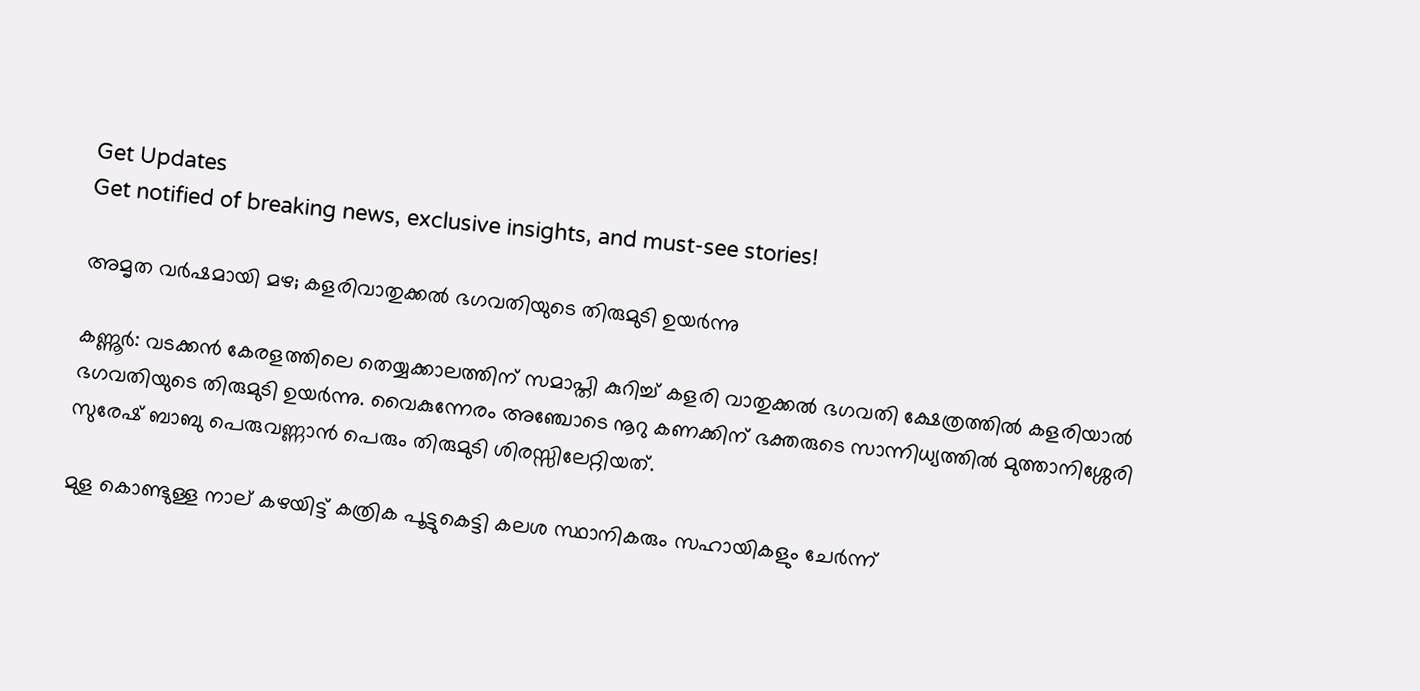Get Updates
Get notified of breaking news, exclusive insights, and must-see stories!

അമൃത വര്‍ഷമായി മഴ; കളരിവാതുക്കല്‍ ഭഗവതിയുടെ തിരുമുടി ഉയര്‍ന്നു

കണ്ണൂര്‍: വടക്കന്‍ കേരളത്തിലെ തെയ്യക്കാലത്തിന്‌ സമാപ്തി കുറിച്ച് കളരി വാതുക്കല്‍ ഭഗവതി ക്ഷേത്രത്തില്‍ കളരിയാല്‍ ഭഗവതിയുടെ തിരുമുടി ഉയര്‍ന്നു. വൈകുന്നേരം അഞ്ചോടെ നൂറു കണക്കിന് ഭക്തരുടെ സാന്നിധ്യത്തിൽ മുത്താനിശ്ശേരി സുരേഷ് ബാബു പെരുവണ്ണാന്‍ പെരും തിരുമുടി ശിരസ്സിലേറ്റിയത്.

മുള കൊണ്ടുള്ള നാല് കഴയിട്ട് കത്രിക പൂട്ടുകെട്ടി കലശ സ്ഥാനികരും സഹായികളും ചേര്‍ന്ന്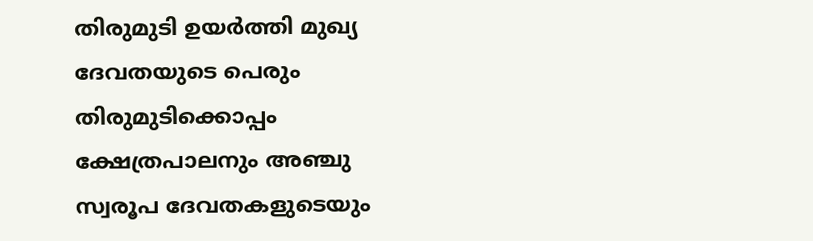തിരുമുടി ഉയര്‍ത്തി മുഖ്യ ദേവതയുടെ പെരും തിരുമുടിക്കൊപ്പം ക്ഷേത്രപാലനും അഞ്ചു സ്വരൂപ ദേവതകളുടെയും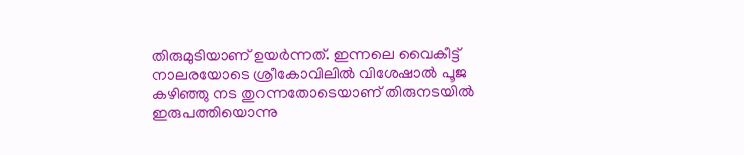തിരുമുടിയാണ് ഉയര്‍ന്നത്. ഇന്നലെ വൈകീട്ട് നാലരയോടെ ശ്രീകോവിലില്‍ വിശേഷാല്‍ പൂജ കഴിഞ്ഞു നട തുറന്നതോടെയാണ് തിരുനടയില്‍ ഇരുപത്തിയൊന്നു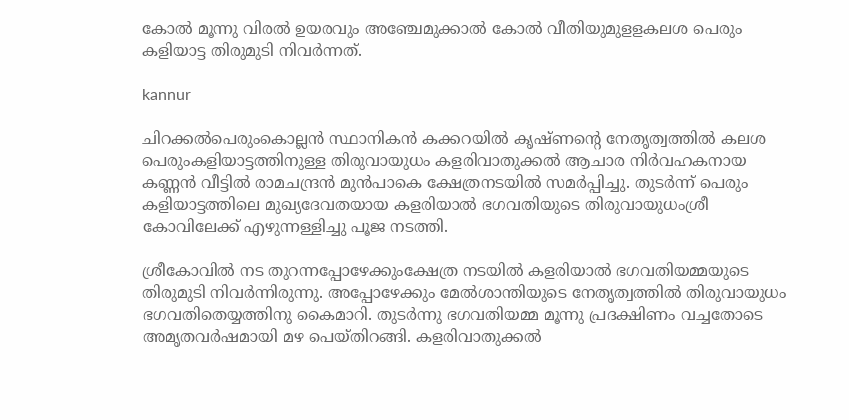കോല്‍ മൂന്നു വിരല്‍ ഉയരവും അഞ്ചേമുക്കാല്‍ കോല്‍ വീതിയുമുളളകലശ പെരും കളിയാട്ട തിരുമുടി നിവര്‍ന്നത്.

kannur

ചിറക്കല്‍പെരുംകൊല്ലന്‍ സ്ഥാനികന്‍ കക്കറയില്‍ കൃഷ്ണന്റെ നേതൃത്വത്തില്‍ കലശ പെരുംകളിയാട്ടത്തിനുള്ള തിരുവായുധം കളരിവാതുക്കല്‍ ആചാര നിര്‍വഹകനായ കണ്ണന്‍ വീട്ടില്‍ രാമചന്ദ്രന്‍ മുന്‍പാകെ ക്ഷേത്രനടയില്‍ സമര്‍പ്പിച്ചു. തുടര്‍ന്ന്‌ പെരും കളിയാട്ടത്തിലെ മുഖ്യദേവതയായ കളരിയാല്‍ ഭഗവതിയുടെ തിരുവായുധംശ്രീ കോവിലേക്ക് എഴുന്നള്ളിച്ചു പൂജ നടത്തി.

ശ്രീകോവില്‍ നട തുറന്നപ്പോഴേക്കുംക്ഷേത്ര നടയില്‍ കളരിയാല്‍ ഭഗവതിയമ്മയുടെ തിരുമുടി നിവര്‍ന്നിരുന്നു. അപ്പോഴേക്കും മേല്‍ശാന്തിയുടെ നേതൃത്വത്തില്‍ തിരുവായുധം ഭഗവതിതെയ്യത്തിനു കൈമാറി. തുടര്‍ന്നു ഭഗവതിയമ്മ മൂന്നു പ്രദക്ഷിണം വച്ചതോടെ അമൃതവര്‍ഷമായി മഴ പെയ്തിറങ്ങി. കളരിവാതുക്കല്‍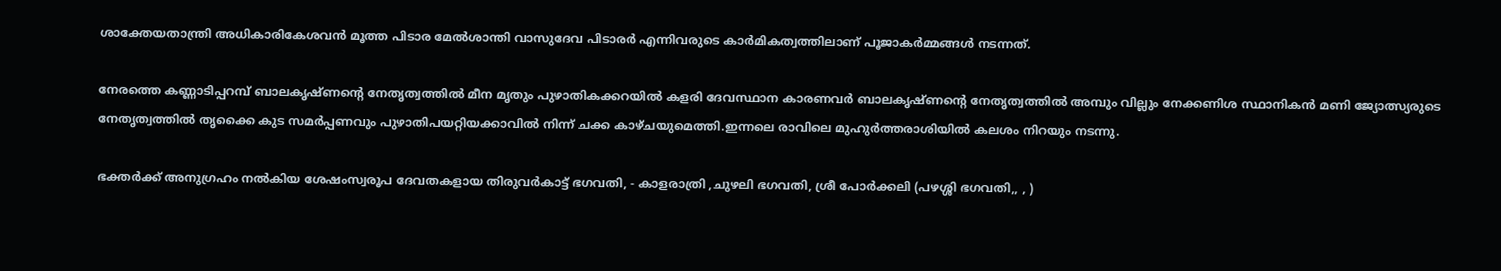ശാക്തേയതാന്ത്രി അധികാരികേശവന്‍ മൂത്ത പിടാര മേല്‍ശാന്തി വാസുദേവ പിടാരര്‍ എന്നിവരുടെ കാര്‍മികത്വത്തിലാണ് പൂജാകര്‍മ്മങ്ങള്‍ നടന്നത്.

നേരത്തെ കണ്ണാടിപ്പറമ്പ് ബാലകൃഷ്ണന്റെ നേതൃത്വത്തില്‍ മീന മൃതും പുഴാതികക്കറയില്‍ കളരി ദേവസ്ഥാന കാരണവര്‍ ബാലകൃഷ്ണന്റെ നേതൃത്വത്തില്‍ അമ്പും വില്ലും നേക്കണിശ സ്ഥാനികന്‍ മണി ജ്യോത്സ്യരുടെ നേതൃത്വത്തില്‍ തൃക്കൈ കുട സമര്‍പ്പണവും പുഴാതിപയറ്റിയക്കാവില്‍ നിന്ന് ചക്ക കാഴ്ചയുമെത്തി.ഇന്നലെ രാവിലെ മുഹുര്‍ത്തരാശിയില്‍ കലശം നിറയും നടന്നു.

ഭക്തര്‍ക്ക് അനുഗ്രഹം നല്‍കിയ ശേഷംസ്വരൂപ ദേവതകളായ തിരുവര്‍കാട്ട് ഭഗവതി, - കാളരാത്രി ,ചുഴലി ഭഗവതി, ശ്രീ പോര്‍ക്കലി (പഴശ്ശി ഭഗവതി,, , )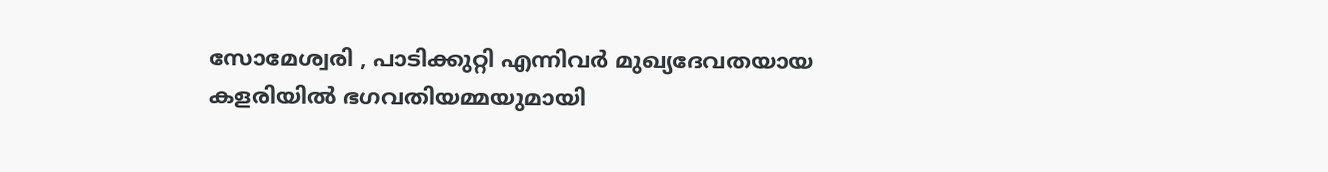സോമേശ്വരി , പാടിക്കുറ്റി എന്നിവര്‍ മുഖ്യദേവതയായ കളരിയില്‍ ഭഗവതിയമ്മയുമായി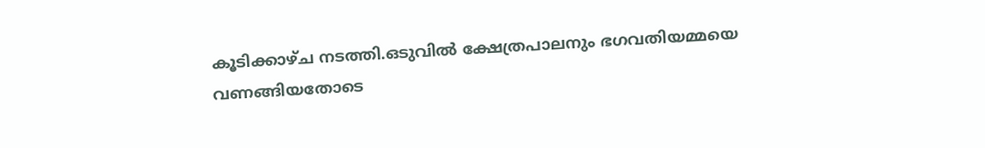കൂടിക്കാഴ്ച നടത്തി.ഒടുവില്‍ ക്ഷേത്രപാലനും ഭഗവതിയമ്മയെ വണങ്ങിയതോടെ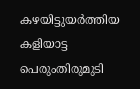കഴയിട്ടുയര്‍ത്തിയ കളിയാട്ട പെരുംതിരുമുടി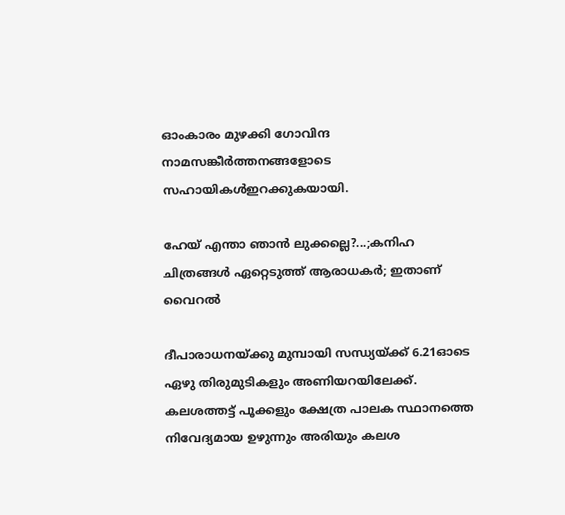ഓംകാരം മുഴക്കി ഗോവിന്ദ നാമസങ്കീര്‍ത്തനങ്ങളോടെ സഹായികള്‍ഇറക്കുകയായി.

ഹേയ് എന്താ ഞാൻ ലുക്കല്ലെ?...;കനിഹ ചിത്രങ്ങൾ ഏറ്റെടുത്ത് ആരാധകർ; ഇതാണ് വൈറൽ

ദീപാരാധനയ്ക്കു മുമ്പായി സന്ധ്യയ്ക്ക് 6.21ഓടെ ഏഴു തിരുമുടികളും അണിയറയിലേക്ക്. കലശത്തട്ട് പൂക്കളും ക്ഷേത്ര പാലക സ്ഥാനത്തെ നിവേദ്യമായ ഉഴുന്നും അരിയും കലശ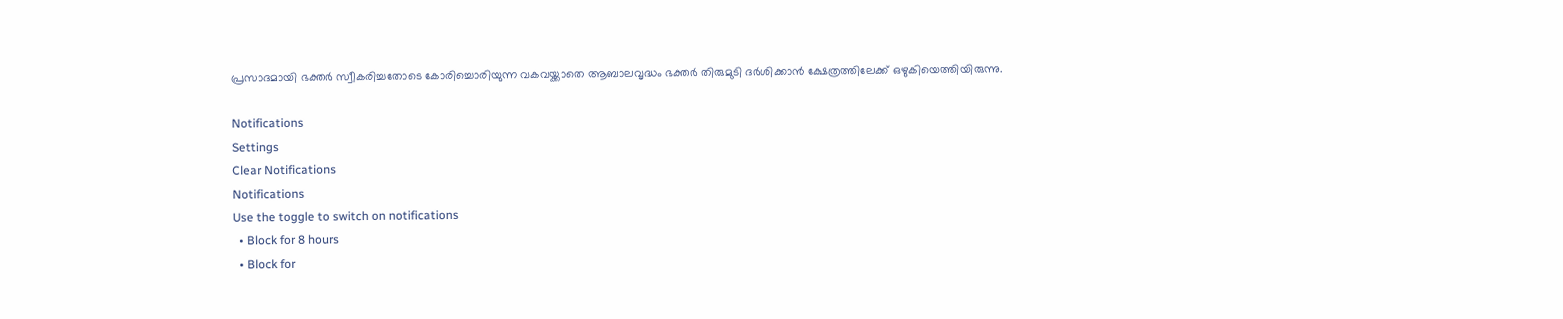പ്രസാദമായി ഭക്തര്‍ സ്വീകരിച്ചതോടെ കോരിച്ചൊരിയുന്ന വകവയ്ക്കാതെ ആബാലവൃദ്ധം ഭക്തര്‍ തിരുമുടി ദര്‍ശിക്കാന്‍ ക്ഷേത്രത്തിലേക്ക് ഒഴുകിയെത്തിയിരുന്നു.

Notifications
Settings
Clear Notifications
Notifications
Use the toggle to switch on notifications
  • Block for 8 hours
  • Block for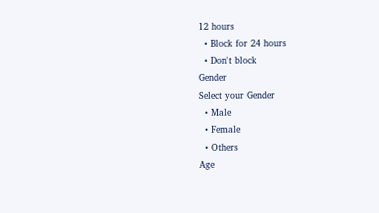12 hours
  • Block for 24 hours
  • Don't block
Gender
Select your Gender
  • Male
  • Female
  • Others
Age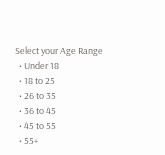Select your Age Range
  • Under 18
  • 18 to 25
  • 26 to 35
  • 36 to 45
  • 45 to 55
  • 55+